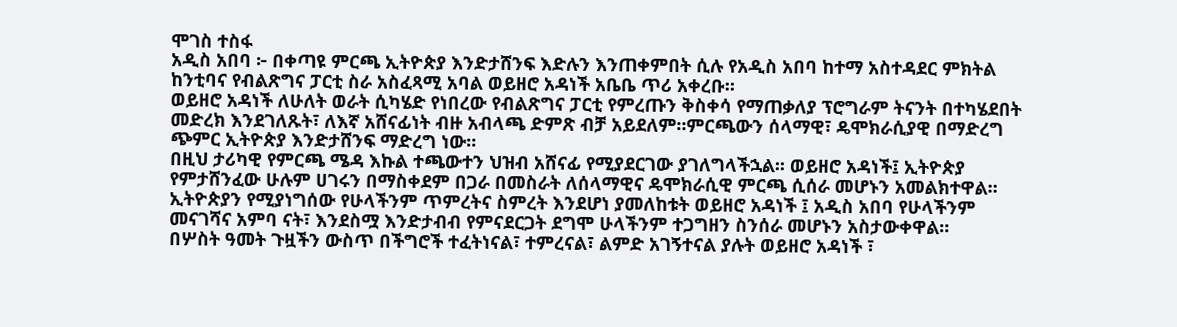ሞገስ ተስፋ
አዲስ አበባ ፦ በቀጣዩ ምርጫ ኢትዮጵያ እንድታሸንፍ እድሉን እንጠቀምበት ሲሉ የአዲስ አበባ ከተማ አስተዳደር ምክትል ከንቲባና የብልጽግና ፓርቲ ስራ አስፈጻሚ አባል ወይዘሮ አዳነች አቤቤ ጥሪ አቀረቡ።
ወይዘሮ አዳነች ለሁለት ወራት ሲካሄድ የነበረው የብልጽግና ፓርቲ የምረጡን ቅስቀሳ የማጠቃለያ ፕሮግራም ትናንት በተካሄደበት መድረክ እንደገለጹት፣ ለእኛ አሸናፊነት ብዙ አብላጫ ድምጽ ብቻ አይደለም።ምርጫውን ሰላማዊ፣ ዴሞክራሲያዊ በማድረግ ጭምር ኢትዮጵያ እንድታሸንፍ ማድረግ ነው።
በዚህ ታሪካዊ የምርጫ ሜዳ እኩል ተጫውተን ህዝብ አሸናፊ የሚያደርገው ያገለግላችኋል፡፡ ወይዘሮ አዳነች፤ ኢትዮጵያ የምታሸንፈው ሁሉም ሀገሩን በማስቀደም በጋራ በመስራት ለሰላማዊና ዴሞክራሲዊ ምርጫ ሲሰራ መሆኑን አመልክተዋል።
ኢትዮጵያን የሚያነግሰው የሁላችንም ጥምረትና ስምረት እንደሆነ ያመለከቱት ወይዘሮ አዳነች ፤ አዲስ አበባ የሁላችንም መናገሻና አምባ ናት፣ እንደስሟ እንድታብብ የምናደርጋት ደግሞ ሁላችንም ተጋግዘን ስንሰራ መሆኑን አስታውቀዋል።
በሦስት ዓመት ጉዟችን ውስጥ በችግሮች ተፈትነናል፣ ተምረናል፣ ልምድ አገኝተናል ያሉት ወይዘሮ አዳነች ፣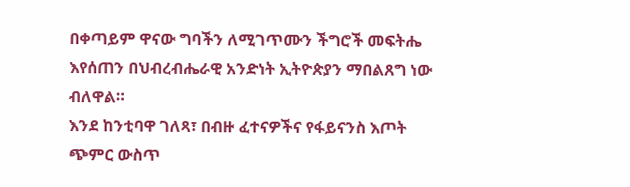በቀጣይም ዋናው ግባችን ለሚገጥሙን ችግሮች መፍትሔ እየሰጠን በህብረብሔራዊ አንድነት ኢትዮጵያን ማበልጸግ ነው ብለዋል።
እንደ ከንቲባዋ ገለጻ፣ በብዙ ፈተናዎችና የፋይናንስ እጦት ጭምር ውስጥ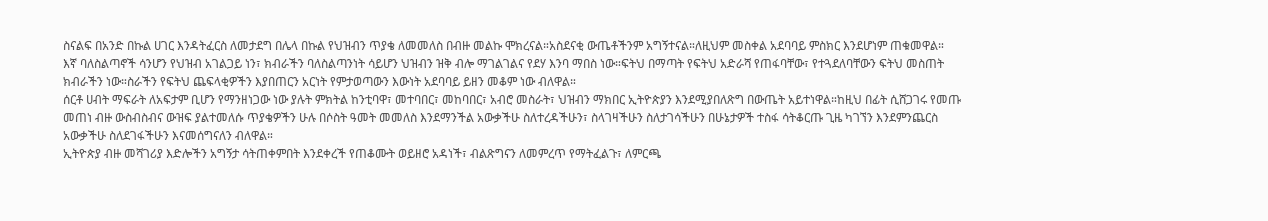ስናልፍ በአንድ በኩል ሀገር እንዳትፈርስ ለመታደግ በሌላ በኩል የህዝብን ጥያቄ ለመመለስ በብዙ መልኩ ሞክረናል።አስደናቂ ውጤቶችንም አግኝተናል።ለዚህም መስቀል አደባባይ ምስክር እንደሆነም ጠቁመዋል።
እኛ ባለስልጣኖች ሳንሆን የህዝብ አገልጋይ ነን፣ ክብራችን ባለስልጣንነት ሳይሆን ህዝብን ዝቅ ብሎ ማገልገልና የደሃ እንባ ማበስ ነው።ፍትህ በማጣት የፍትህ አድራሻ የጠፋባቸው፣ የተጓደለባቸውን ፍትህ መስጠት ክብራችን ነው።ስራችን የፍትህ ጨፍላቂዎችን እያበጠርን አርነት የምታወጣውን እውነት አደባባይ ይዘን መቆም ነው ብለዋል።
ሰርቶ ሀብት ማፍራት ለአፍታም ቢሆን የማንዘነጋው ነው ያሉት ምክትል ከንቲባዋ፣ መተባበር፣ መከባበር፣ አብሮ መስራት፣ ህዝብን ማክበር ኢትዮጵያን እንደሚያበለጽግ በውጤት አይተነዋል።ከዚህ በፊት ሲሸጋገሩ የመጡ መጠነ ብዙ ውስብስብና ውዝፍ ያልተመለሱ ጥያቄዎችን ሁሉ በሶስት ዓመት መመለስ እንደማንችል አውቃችሁ ስለተረዳችሁን፣ ስላገዛችሁን ስለታገሳችሁን በሁኔታዎች ተስፋ ሳትቆርጡ ጊዜ ካገኘን እንደምንጨርስ አውቃችሁ ስለደገፋችሁን እናመሰግናለን ብለዋል።
ኢትዮጵያ ብዙ መሻገሪያ እድሎችን አግኝታ ሳትጠቀምበት እንደቀረች የጠቆሙት ወይዘሮ አዳነች፣ ብልጽግናን ለመምረጥ የማትፈልጉ፣ ለምርጫ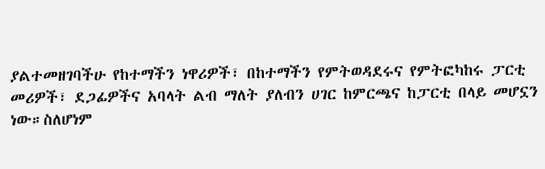ያልተመዘገባችሁ የከተማችን ነዋሪዎች፣ በከተማችን የምትወዳደሩና የምትፎካከሩ ፓርቲ መሪዎች፣ ደጋፊዎችና አባላት ልብ ማለት ያለብን ሀገር ከምርጫና ከፓርቲ በላይ መሆኗን ነው።ስለሆነም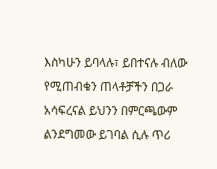እስካሁን ይባላሉ፣ ይበተናሉ ብለው የሚጠብቁን ጠላቶቻችን በጋራ አሳፍረናል ይህንን በምርጫውም ልንደግመው ይገባል ሲሉ ጥሪ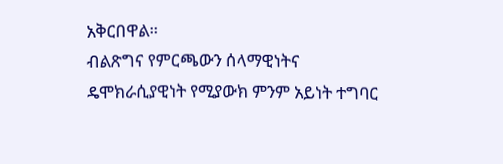አቅርበዋል።
ብልጽግና የምርጫውን ሰላማዊነትና ዴሞክራሲያዊነት የሚያውክ ምንም አይነት ተግባር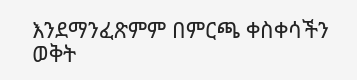እንደማንፈጽምም በምርጫ ቀስቀሳችን ወቅት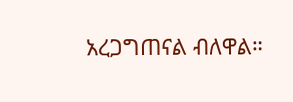አረጋግጠናል ብለዋል።